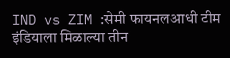IND vs ZIM :सेमी फायनलआधी टीम इंडियाला मिळाल्या तीन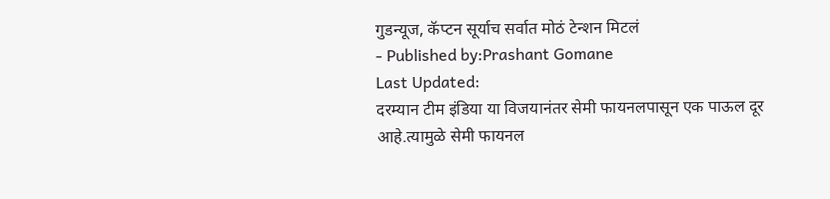गुडन्यूज, कॅप्टन सूर्याच सर्वात मोठं टेन्शन मिटलं
- Published by:Prashant Gomane
Last Updated:
दरम्यान टीम इंडिया या विजयानंतर सेमी फायनलपासून एक पाऊल दूर आहे.त्यामुळे सेमी फायनल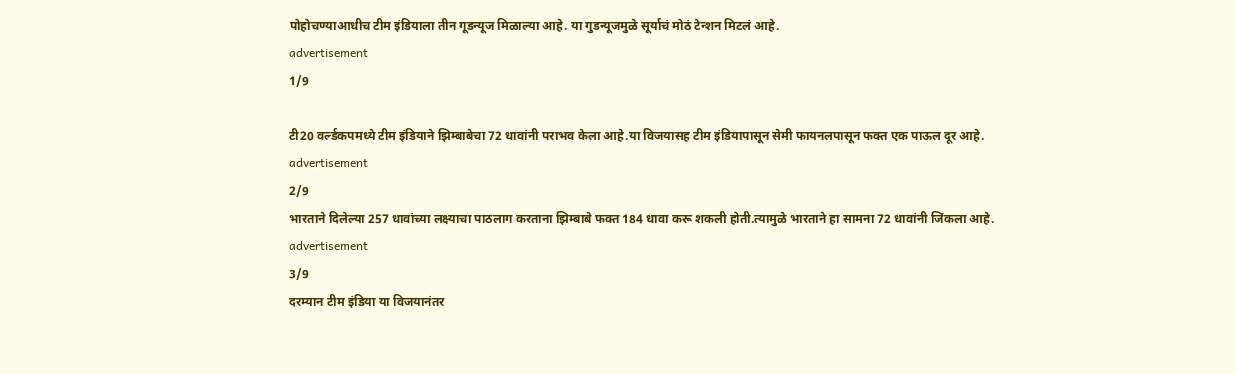पोहोचण्याआधीच टीम इंडियाला तीन गूडन्यूज मिळाल्या आहे. या गुडन्यूजमुळे सूर्याचं मोठं टेन्शन मिटलं आहे.
advertisement
1/9

टी20 वर्ल्डकपमध्ये टीम इंडियाने झिम्बाबेचा 72 धावांनी पराभव केला आहे.या विजयासह टीम इंडियापासून सेमी फायनलपासून फक्त एक पाऊल दूर आहे.
advertisement
2/9
भारताने दिलेल्या 257 धावांच्या लक्ष्याचा पाठलाग करताना झिम्बाबे फक्त 184 धावा करू शकली होती.त्यामुळे भारताने हा सामना 72 धावांनी जिंकला आहे.
advertisement
3/9
दरम्यान टीम इंडिया या विजयानंतर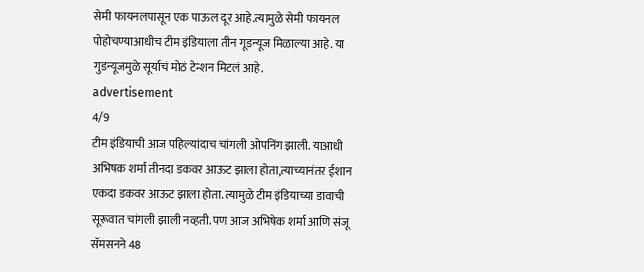सेमी फायनलपासून एक पाऊल दूर आहे.त्यामुळे सेमी फायनल पोहोचण्याआधीच टीम इंडियाला तीन गूडन्यूज मिळाल्या आहे. या गुडन्यूजमुळे सूर्याचं मोठं टेन्शन मिटलं आहे.
advertisement
4/9
टीम इंडियाची आज पहिल्यांदाच चांगली ओपनिंग झाली. याआधी अभिषक शर्मा तीनदा डकवर आऊट झाला होता,त्याच्यानंतर ईशान एकदा डकवर आऊट झाला होता. त्यामुळे टीम इंडियाच्या डावाची सूरूवात चांगली झाली नव्हती. पण आज अभिषेक शर्मा आणि संजू सॅमसनने 48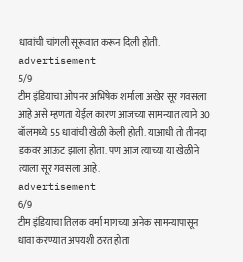धावांची चांगली सूरूवात करून दिली होती.
advertisement
5/9
टीम इंडियाचा ओपनर अभिषेक शर्माला अखेर सूर गवसला आहे असे म्हणता येईल कारण आजच्या सामन्यात त्याने 30 बॉलमध्ये 55 धावांची खेळी केली होती. याआधी तो तीनदा डकवर आऊट झाला होता. पण आज त्याच्या या खेळीने त्याला सूर गवसला आहे.
advertisement
6/9
टीम इंडियाचा तिलक वर्मा मागच्या अनेक सामन्यापासून धावा करण्यात अपयशी ठरत होता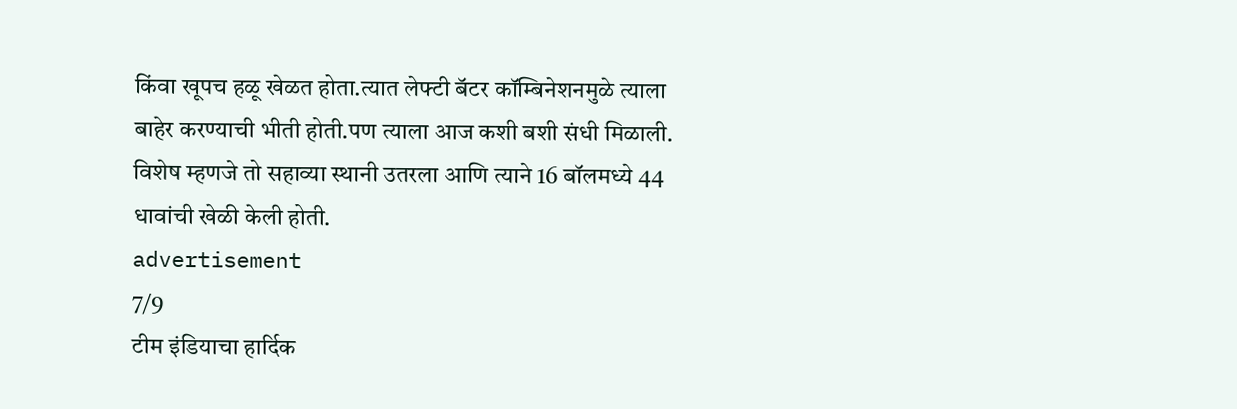किंवा खूपच हळू खेळत होता.त्यात लेफ्टी बॅटर कॉम्बिनेशनमुळे त्याला बाहेर करण्याची भीती होती.पण त्याला आज कशी बशी संधी मिळाली. विशेष म्हणजे तो सहाव्या स्थानी उतरला आणि त्याने 16 बॉलमध्ये 44 धावांची खेळी केली होती.
advertisement
7/9
टीम इंडियाचा हार्दिक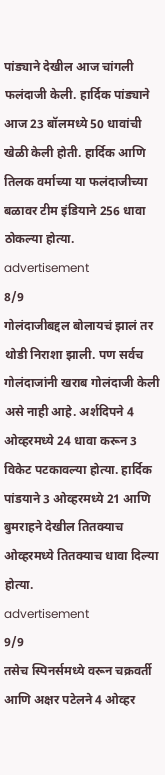पांड्याने देखील आज चांगली फलंदाजी केली. हार्दिक पांड्याने आज 23 बॉलमध्ये 50 धावांची खेळी केली होती. हार्दिक आणि तिलक वर्माच्या या फलंदाजीच्या बळावर टीम इंडियाने 256 धावा ठोकल्या होत्या.
advertisement
8/9
गोलंदाजीबद्दल बोलायचं झालं तर थोडी निराशा झाली. पण सर्वच गोलंदाजांनी खराब गोलंदाजी केली असे नाही आहे. अर्शदिपने 4 ओव्हरमध्ये 24 धावा करून 3 विकेट पटकावल्या होत्या. हार्दिक पांडयाने 3 ओव्हरमध्ये 21 आणि बुमराहने देखील तितक्याच ओव्हरमध्ये तितक्याच धावा दिल्या होत्या.
advertisement
9/9
तसेच स्पिनर्समध्ये वरून चक्रवर्ती आणि अक्षर पटेलने 4 ओव्हर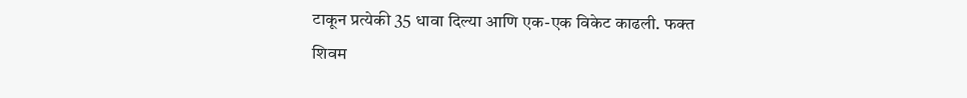टाकून प्रत्येकी 35 धावा दिल्या आणि एक-एक विकेट काढली. फक्त शिवम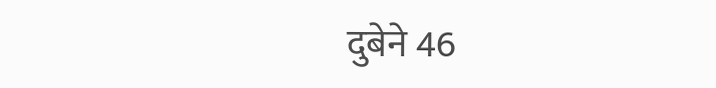दुबेने 46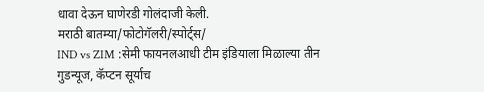धावा देऊन घाणेरडी गोलंदाजी केली.
मराठी बातम्या/फोटोगॅलरी/स्पोर्ट्स/
IND vs ZIM :सेमी फायनलआधी टीम इंडियाला मिळाल्या तीन गुडन्यूज, कॅप्टन सूर्याच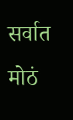सर्वात मोठं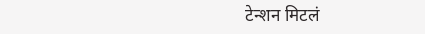टेन्शन मिटलं